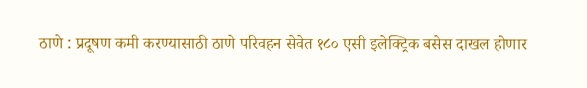ठाणे : प्रदूषण कमी करण्यासाठी ठाणे परिवहन सेवेत १८० एसी इलेक्ट्रिक बसेस दाखल होणार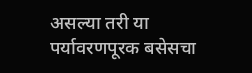असल्या तरी या पर्यावरणपूरक बसेसचा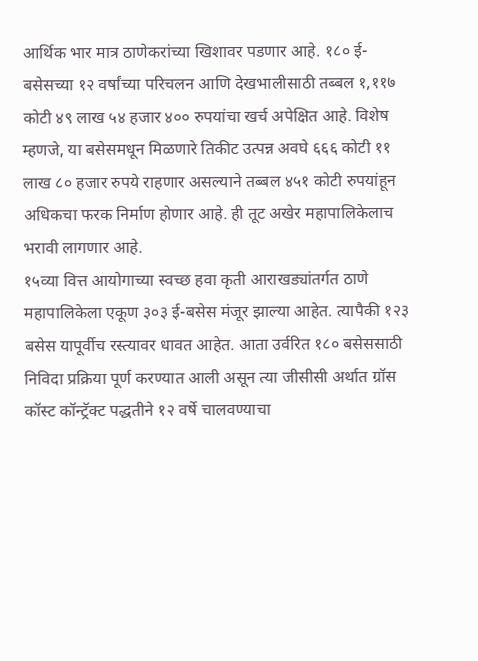आर्थिक भार मात्र ठाणेकरांच्या खिशावर पडणार आहे. १८० ई-बसेसच्या १२ वर्षांच्या परिचलन आणि देखभालीसाठी तब्बल १,११७ कोटी ४९ लाख ५४ हजार ४०० रुपयांचा खर्च अपेक्षित आहे. विशेष म्हणजे, या बसेसमधून मिळणारे तिकीट उत्पन्न अवघे ६६६ कोटी ११ लाख ८० हजार रुपये राहणार असल्याने तब्बल ४५१ कोटी रुपयांहून अधिकचा फरक निर्माण होणार आहे. ही तूट अखेर महापालिकेलाच भरावी लागणार आहे.
१५व्या वित्त आयोगाच्या स्वच्छ हवा कृती आराखड्यांतर्गत ठाणे महापालिकेला एकूण ३०३ ई-बसेस मंजूर झाल्या आहेत. त्यापैकी १२३ बसेस यापूर्वीच रस्त्यावर धावत आहेत. आता उर्वरित १८० बसेससाठी निविदा प्रक्रिया पूर्ण करण्यात आली असून त्या जीसीसी अर्थात ग्रॉस कॉस्ट कॉन्ट्रॅक्ट पद्धतीने १२ वर्षे चालवण्याचा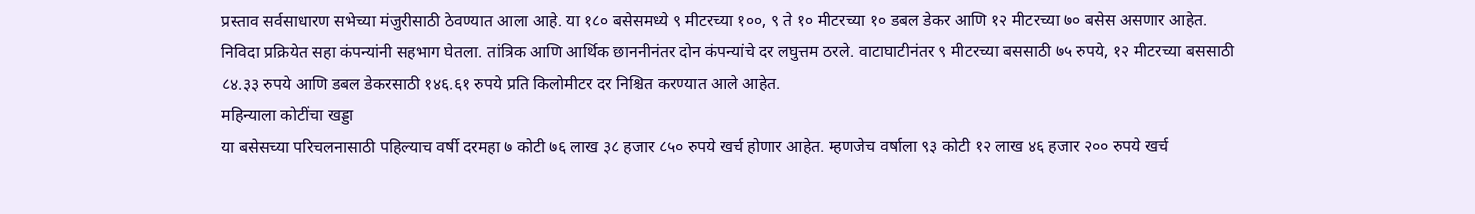प्रस्ताव सर्वसाधारण सभेच्या मंजुरीसाठी ठेवण्यात आला आहे. या १८० बसेसमध्ये ९ मीटरच्या १००, ९ ते १० मीटरच्या १० डबल डेकर आणि १२ मीटरच्या ७० बसेस असणार आहेत. निविदा प्रक्रियेत सहा कंपन्यांनी सहभाग घेतला. तांत्रिक आणि आर्थिक छाननीनंतर दोन कंपन्यांचे दर लघुत्तम ठरले. वाटाघाटीनंतर ९ मीटरच्या बससाठी ७५ रुपये, १२ मीटरच्या बससाठी ८४.३३ रुपये आणि डबल डेकरसाठी १४६.६१ रुपये प्रति किलोमीटर दर निश्चित करण्यात आले आहेत.
महिन्याला कोटींचा खड्डा
या बसेसच्या परिचलनासाठी पहिल्याच वर्षी दरमहा ७ कोटी ७६ लाख ३८ हजार ८५० रुपये खर्च होणार आहेत. म्हणजेच वर्षाला ९३ कोटी १२ लाख ४६ हजार २०० रुपये खर्च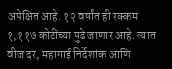अपेक्षित आहे. १२ वर्षांत ही रक्कम १,११७ कोटींच्या पुढे जाणार आहे. त्यात वीज दर, महागाई निर्देशांक आणि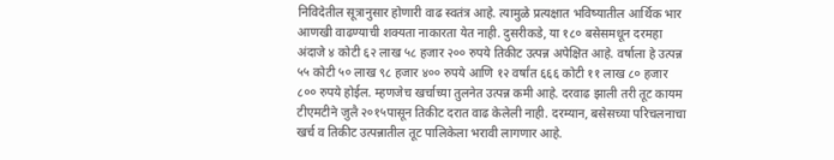निविदेतील सूत्रानुसार होणारी वाढ स्वतंत्र आहे. त्यामुळे प्रत्यक्षात भविष्यातील आर्थिक भार आणखी वाढण्याची शक्यता नाकारता येत नाही. दुसरीकडे, या १८० बसेसमधून दरमहा अंदाजे ४ कोटी ६२ लाख ५८ हजार २०० रुपये तिकीट उत्पन्न अपेक्षित आहे. वर्षाला हे उत्पन्न ५५ कोटी ५० लाख ९८ हजार ४०० रुपये आणि १२ वर्षांत ६६६ कोटी ११ लाख ८० हजार ८०० रुपये होईल. म्हणजेच खर्चाच्या तुलनेत उत्पन्न कमी आहे. दरवाढ झाली तरी तूट कायम टीएमटीने जुलै २०१५पासून तिकीट दरात वाढ केलेली नाही. दरम्यान, बसेसच्या परिचलनाचा खर्च व तिकीट उत्पन्नातील तूट पालिकेला भरावी लागणार आहे.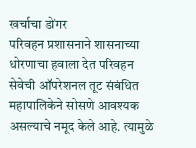खर्चाचा डोंगर
परिवहन प्रशासनाने शासनाच्या धोरणाचा हवाला देत परिवहन सेवेची ऑपरेशनल तूट संबंधित महापालिकेने सोसणे आवश्यक असल्याचे नमूद केले आहे. त्यामुळे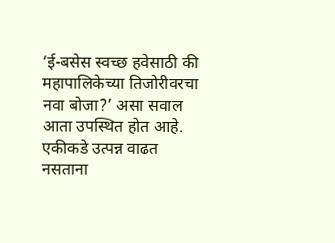‘ई-बसेस स्वच्छ हवेसाठी की महापालिकेच्या तिजोरीवरचा नवा बोजा?’ असा सवाल आता उपस्थित होत आहे. एकीकडे उत्पन्न वाढत नसताना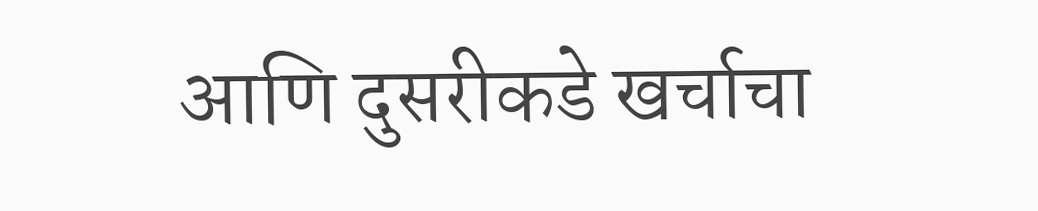आणि दुसरीकडे खर्चाचा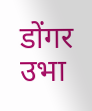डोंगर उभा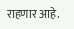राहणार आहे.